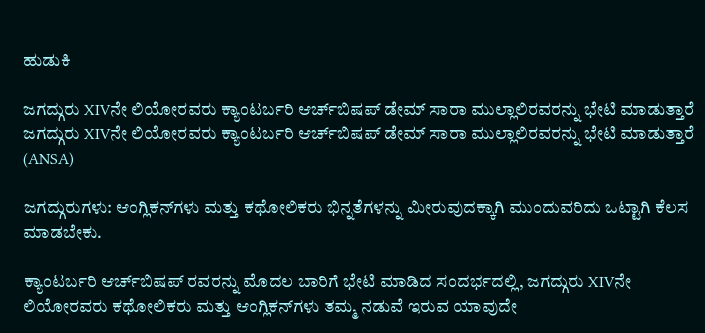ಹುಡುಕಿ

ಜಗದ್ಗುರು XIVನೇ ಲಿಯೋರವರು ಕ್ಯಾಂಟರ್ಬರಿ ಆರ್ಚ್‌ಬಿಷಪ್ ಡೇಮ್ ಸಾರಾ ಮುಲ್ಲಾಲಿರವರನ್ನು ಭೇಟಿ ಮಾಡುತ್ತಾರೆ ಜಗದ್ಗುರು XIVನೇ ಲಿಯೋರವರು ಕ್ಯಾಂಟರ್ಬರಿ ಆರ್ಚ್‌ಬಿಷಪ್ ಡೇಮ್ ಸಾರಾ ಮುಲ್ಲಾಲಿರವರನ್ನು ಭೇಟಿ ಮಾಡುತ್ತಾರೆ  (ANSA)

ಜಗದ್ಗುರುಗಳು: ಆಂಗ್ಲಿಕನ್‌ಗಳು ಮತ್ತು ಕಥೋಲಿಕರು ಭಿನ್ನತೆಗಳನ್ನು ಮೀರುವುದಕ್ಕಾಗಿ ಮುಂದುವರಿದು ಒಟ್ಟಾಗಿ ಕೆಲಸ ಮಾಡಬೇಕು.

ಕ್ಯಾಂಟರ್ಬರಿ ಆರ್ಚ್‌ಬಿಷಪ್ ರವರನ್ನು ಮೊದಲ ಬಾರಿಗೆ ಭೇಟಿ ಮಾಡಿದ ಸಂದರ್ಭದಲ್ಲಿ, ಜಗದ್ಗುರು XIVನೇ ಲಿಯೋರವರು ಕಥೋಲಿಕರು ಮತ್ತು ಆಂಗ್ಲಿಕನ್‌ಗಳು ತಮ್ಮ ನಡುವೆ ಇರುವ ಯಾವುದೇ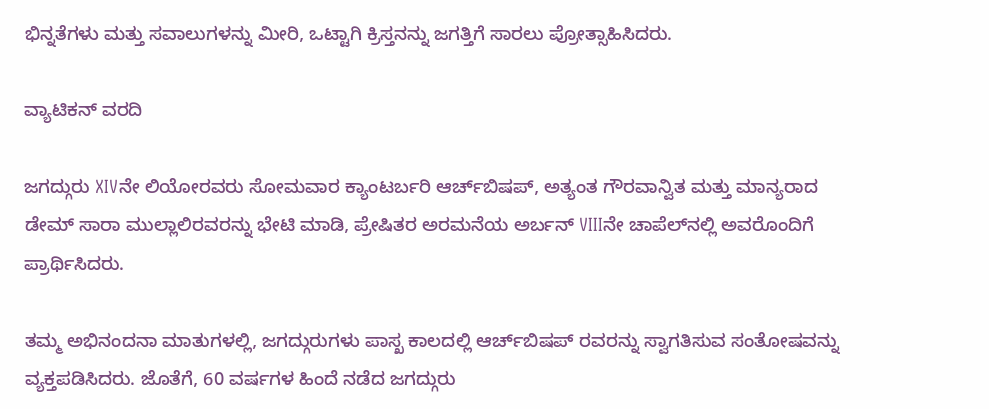ಭಿನ್ನತೆಗಳು ಮತ್ತು ಸವಾಲುಗಳನ್ನು ಮೀರಿ, ಒಟ್ಟಾಗಿ ಕ್ರಿಸ್ತನನ್ನು ಜಗತ್ತಿಗೆ ಸಾರಲು ಪ್ರೋತ್ಸಾಹಿಸಿದರು.

ವ್ಯಾಟಿಕನ್ ವರದಿ

ಜಗದ್ಗುರು XIVನೇ ಲಿಯೋರವರು ಸೋಮವಾರ ಕ್ಯಾಂಟರ್ಬರಿ ಆರ್ಚ್‌ಬಿಷಪ್, ಅತ್ಯಂತ ಗೌರವಾನ್ವಿತ ಮತ್ತು ಮಾನ್ಯರಾದ ಡೇಮ್ ಸಾರಾ ಮುಲ್ಲಾಲಿರವರನ್ನು ಭೇಟಿ ಮಾಡಿ, ಪ್ರೇಷಿತರ ಅರಮನೆಯ ಅರ್ಬನ್ VIIIನೇ ಚಾಪೆಲ್‌ನಲ್ಲಿ ಅವರೊಂದಿಗೆ ಪ್ರಾರ್ಥಿಸಿದರು.

ತಮ್ಮ ಅಭಿನಂದನಾ ಮಾತುಗಳಲ್ಲಿ, ಜಗದ್ಗುರುಗಳು ಪಾಸ್ಖ ಕಾಲದಲ್ಲಿ ಆರ್ಚ್‌ಬಿಷಪ್ ರವರನ್ನು ಸ್ವಾಗತಿಸುವ ಸಂತೋಷವನ್ನು ವ್ಯಕ್ತಪಡಿಸಿದರು. ಜೊತೆಗೆ, 60 ವರ್ಷಗಳ ಹಿಂದೆ ನಡೆದ ಜಗದ್ಗುರು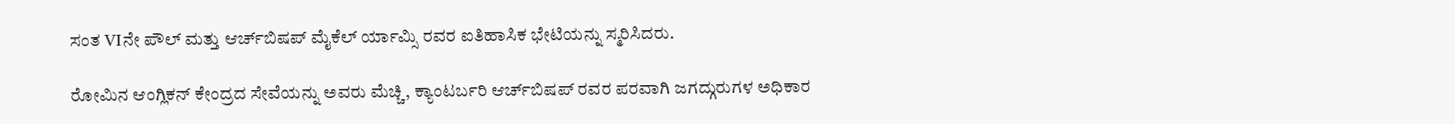ಸಂತ VIನೇ ಪೌಲ್ ಮತ್ತು ಆರ್ಚ್‌ಬಿಷಪ್ ಮೈಕೆಲ್ ರ್ಯಾಮ್ಸಿ ರವರ ಐತಿಹಾಸಿಕ ಭೇಟಿಯನ್ನು ಸ್ಮರಿಸಿದರು.

ರೋಮಿನ ಆಂಗ್ಲಿಕನ್ ಕೇಂದ್ರದ ಸೇವೆಯನ್ನು ಅವರು ಮೆಚ್ಚಿ, ಕ್ಯಾಂಟರ್ಬರಿ ಆರ್ಚ್‌ಬಿಷಪ್ ರವರ ಪರವಾಗಿ ಜಗದ್ಗುರುಗಳ ಅಧಿಕಾರ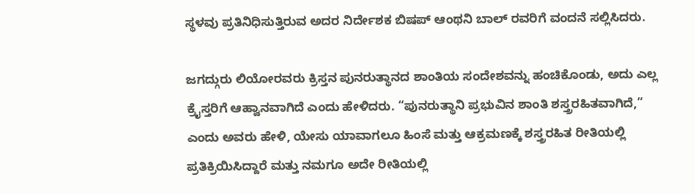ಸ್ಥಳವು ಪ್ರತಿನಿಧಿಸುತ್ತಿರುವ ಅದರ ನಿರ್ದೇಶಕ ಬಿಷಪ್ ಆಂಥನಿ ಬಾಲ್ ರವರಿಗೆ ವಂದನೆ ಸಲ್ಲಿಸಿದರು.

ಜಗದ್ಗುರು ಲಿಯೋರವರು ಕ್ರಿಸ್ತನ ಪುನರುತ್ಥಾನದ ಶಾಂತಿಯ ಸಂದೇಶವನ್ನು ಹಂಚಿಕೊಂಡು, ಅದು ಎಲ್ಲ ಕ್ರೈಸ್ತರಿಗೆ ಆಹ್ವಾನವಾಗಿದೆ ಎಂದು ಹೇಳಿದರು. “ಪುನರುತ್ಥಾನಿ ಪ್ರಭುವಿನ ಶಾಂತಿ ಶಸ್ತ್ರರಹಿತವಾಗಿದೆ,” ಎಂದು ಅವರು ಹೇಳಿ, ಯೇಸು ಯಾವಾಗಲೂ ಹಿಂಸೆ ಮತ್ತು ಆಕ್ರಮಣಕ್ಕೆ ಶಸ್ತ್ರರಹಿತ ರೀತಿಯಲ್ಲಿ ಪ್ರತಿಕ್ರಿಯಿಸಿದ್ದಾರೆ ಮತ್ತು ನಮಗೂ ಅದೇ ರೀತಿಯಲ್ಲಿ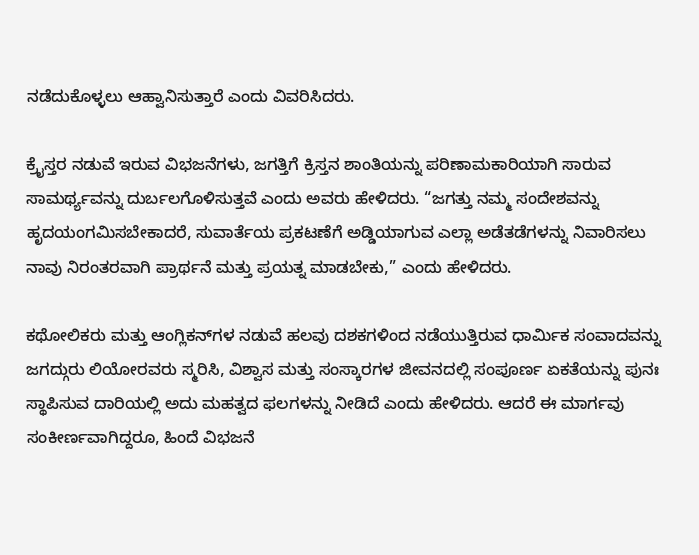ನಡೆದುಕೊಳ್ಳಲು ಆಹ್ವಾನಿಸುತ್ತಾರೆ ಎಂದು ವಿವರಿಸಿದರು.

ಕ್ರೈಸ್ತರ ನಡುವೆ ಇರುವ ವಿಭಜನೆಗಳು, ಜಗತ್ತಿಗೆ ಕ್ರಿಸ್ತನ ಶಾಂತಿಯನ್ನು ಪರಿಣಾಮಕಾರಿಯಾಗಿ ಸಾರುವ ಸಾಮರ್ಥ್ಯವನ್ನು ದುರ್ಬಲಗೊಳಿಸುತ್ತವೆ ಎಂದು ಅವರು ಹೇಳಿದರು. “ಜಗತ್ತು ನಮ್ಮ ಸಂದೇಶವನ್ನು ಹೃದಯಂಗಮಿಸಬೇಕಾದರೆ, ಸುವಾರ್ತೆಯ ಪ್ರಕಟಣೆಗೆ ಅಡ್ಡಿಯಾಗುವ ಎಲ್ಲಾ ಅಡೆತಡೆಗಳನ್ನು ನಿವಾರಿಸಲು ನಾವು ನಿರಂತರವಾಗಿ ಪ್ರಾರ್ಥನೆ ಮತ್ತು ಪ್ರಯತ್ನ ಮಾಡಬೇಕು,” ಎಂದು ಹೇಳಿದರು.

ಕಥೋಲಿಕರು ಮತ್ತು ಆಂಗ್ಲಿಕನ್‌ಗಳ ನಡುವೆ ಹಲವು ದಶಕಗಳಿಂದ ನಡೆಯುತ್ತಿರುವ ಧಾರ್ಮಿಕ ಸಂವಾದವನ್ನು ಜಗದ್ಗುರು ಲಿಯೋರವರು ಸ್ಮರಿಸಿ, ವಿಶ್ವಾಸ ಮತ್ತು ಸಂಸ್ಕಾರಗಳ ಜೀವನದಲ್ಲಿ ಸಂಪೂರ್ಣ ಏಕತೆಯನ್ನು ಪುನಃ ಸ್ಥಾಪಿಸುವ ದಾರಿಯಲ್ಲಿ ಅದು ಮಹತ್ವದ ಫಲಗಳನ್ನು ನೀಡಿದೆ ಎಂದು ಹೇಳಿದರು. ಆದರೆ ಈ ಮಾರ್ಗವು ಸಂಕೀರ್ಣವಾಗಿದ್ದರೂ, ಹಿಂದೆ ವಿಭಜನೆ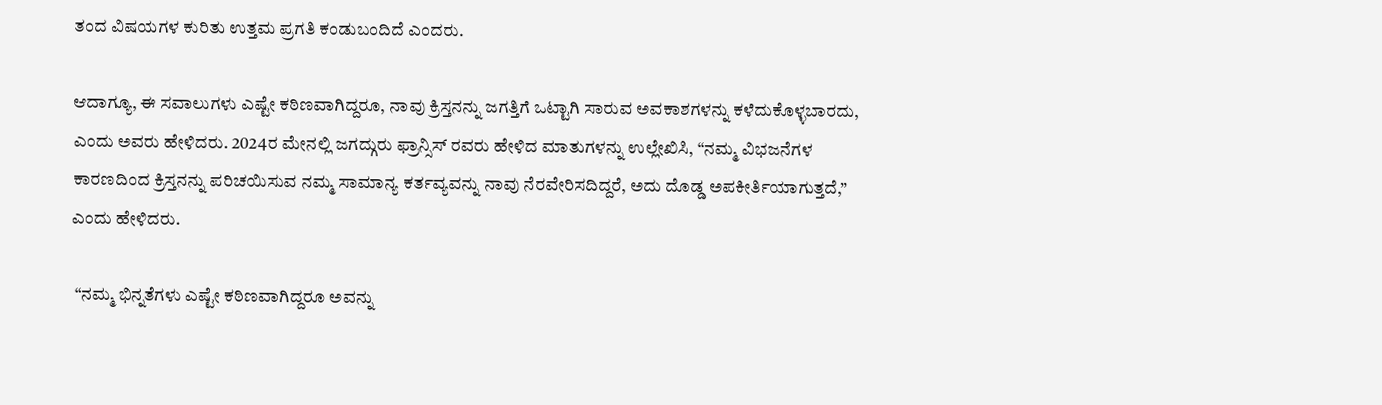ತಂದ ವಿಷಯಗಳ ಕುರಿತು ಉತ್ತಮ ಪ್ರಗತಿ ಕಂಡುಬಂದಿದೆ ಎಂದರು.

ಆದಾಗ್ಯೂ, ಈ ಸವಾಲುಗಳು ಎಷ್ಟೇ ಕಠಿಣವಾಗಿದ್ದರೂ, ನಾವು ಕ್ರಿಸ್ತನನ್ನು ಜಗತ್ತಿಗೆ ಒಟ್ಟಾಗಿ ಸಾರುವ ಅವಕಾಶಗಳನ್ನು ಕಳೆದುಕೊಳ್ಳಬಾರದು, ಎಂದು ಅವರು ಹೇಳಿದರು. 2024ರ ಮೇನಲ್ಲಿ ಜಗದ್ಗುರು ಫ್ರಾನ್ಸಿಸ್ ರವರು ಹೇಳಿದ ಮಾತುಗಳನ್ನು ಉಲ್ಲೇಖಿಸಿ, “ನಮ್ಮ ವಿಭಜನೆಗಳ ಕಾರಣದಿಂದ ಕ್ರಿಸ್ತನನ್ನು ಪರಿಚಯಿಸುವ ನಮ್ಮ ಸಾಮಾನ್ಯ ಕರ್ತವ್ಯವನ್ನು ನಾವು ನೆರವೇರಿಸದಿದ್ದರೆ, ಅದು ದೊಡ್ಡ ಅಪಕೀರ್ತಿಯಾಗುತ್ತದೆ,” ಎಂದು ಹೇಳಿದರು.

 “ನಮ್ಮ ಭಿನ್ನತೆಗಳು ಎಷ್ಟೇ ಕಠಿಣವಾಗಿದ್ದರೂ ಅವನ್ನು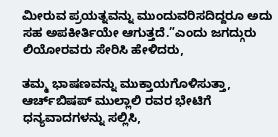ಮೀರುವ ಪ್ರಯತ್ನವನ್ನು ಮುಂದುವರಿಸದಿದ್ದರೂ ಅದು ಸಹ ಅಪಕೀರ್ತಿಯೇ ಆಗುತ್ತದೆ.”ಎಂದು ಜಗದ್ಗುರು ಲಿಯೋರವರು ಸೇರಿಸಿ ಹೇಳಿದರು,

ತಮ್ಮ ಭಾಷಣವನ್ನು ಮುಕ್ತಾಯಗೊಳಿಸುತ್ತಾ, ಆರ್ಚ್‌ಬಿಷಪ್ ಮುಲ್ಲಾಲಿ ರವರ ಭೇಟಿಗೆ ಧನ್ಯವಾದಗಳನ್ನು ಸಲ್ಲಿಸಿ,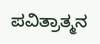ಪವಿತ್ರಾತ್ಮನ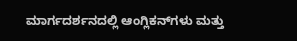ಮಾರ್ಗದರ್ಶನದಲ್ಲಿ ಆಂಗ್ಲಿಕನ್‌ಗಳು ಮತ್ತು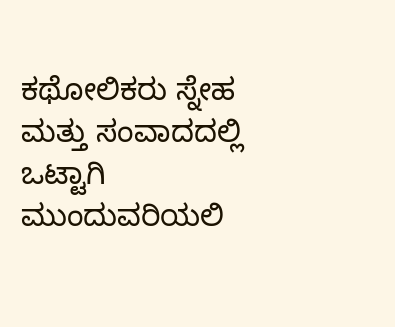ಕಥೋಲಿಕರು ಸ್ನೇಹ ಮತ್ತು ಸಂವಾದದಲ್ಲಿ ಒಟ್ಟಾಗಿ ಮುಂದುವರಿಯಲಿ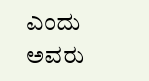ಎಂದು ಅವರು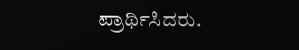ಪ್ರಾರ್ಥಿಸಿದರು.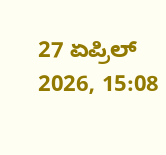27 ಏಪ್ರಿಲ್ 2026, 15:08